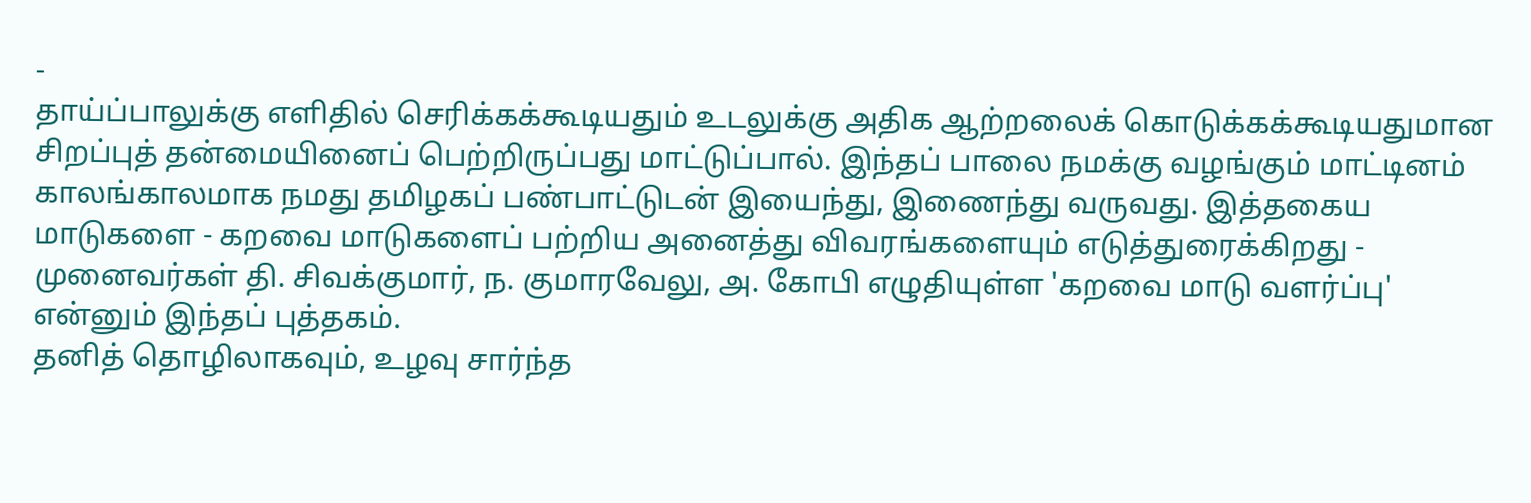-
தாய்ப்பாலுக்கு எளிதில் செரிக்கக்கூடியதும் உடலுக்கு அதிக ஆற்றலைக் கொடுக்கக்கூடியதுமான சிறப்புத் தன்மையினைப் பெற்றிருப்பது மாட்டுப்பால். இந்தப் பாலை நமக்கு வழங்கும் மாட்டினம் காலங்காலமாக நமது தமிழகப் பண்பாட்டுடன் இயைந்து, இணைந்து வருவது. இத்தகைய மாடுகளை - கறவை மாடுகளைப் பற்றிய அனைத்து விவரங்களையும் எடுத்துரைக்கிறது - முனைவர்கள் தி. சிவக்குமார், ந. குமாரவேலு, அ. கோபி எழுதியுள்ள 'கறவை மாடு வளர்ப்பு' என்னும் இந்தப் புத்தகம்.
தனித் தொழிலாகவும், உழவு சார்ந்த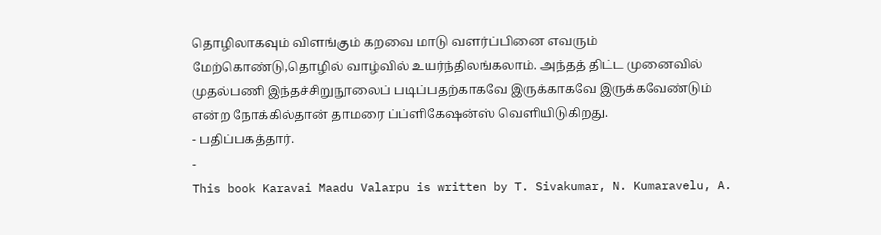தொழிலாகவும் விளங்கும் கறவை மாடு வளர்ப்பினை எவரும் மேற்கொண்டு,தொழில் வாழ்வில் உயர்ந்திலங்கலாம். அந்தத் திட்ட முனைவில் முதல்பணி இந்தச்சிறுநூலைப் படிப்பதற்காகவே இருக்காகவே இருக்கவேண்டும் என்ற நோக்கில்தான் தாமரை ப்ப்ளிகேஷன்ஸ் வெளியிடுகிறது.
- பதிப்பகத்தார்.
-
This book Karavai Maadu Valarpu is written by T. Sivakumar, N. Kumaravelu, A.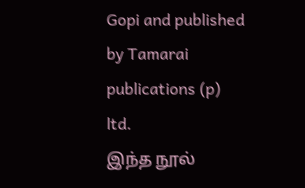Gopi and published by Tamarai publications (p) ltd.
இந்த நூல்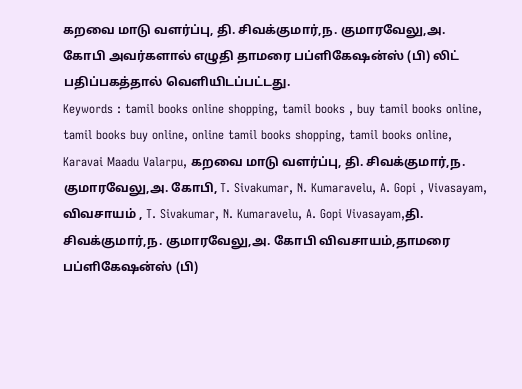கறவை மாடு வளர்ப்பு, தி. சிவக்குமார்,ந. குமாரவேலு,அ. கோபி அவர்களால் எழுதி தாமரை பப்ளிகேஷன்ஸ் (பி) லிட் பதிப்பகத்தால் வெளியிடப்பட்டது.
Keywords : tamil books online shopping, tamil books , buy tamil books online, tamil books buy online, online tamil books shopping, tamil books online, Karavai Maadu Valarpu, கறவை மாடு வளர்ப்பு, தி. சிவக்குமார்,ந. குமாரவேலு,அ. கோபி, T. Sivakumar, N. Kumaravelu, A. Gopi , Vivasayam, விவசாயம் , T. Sivakumar, N. Kumaravelu, A. Gopi Vivasayam,தி. சிவக்குமார்,ந. குமாரவேலு,அ. கோபி விவசாயம்,தாமரை பப்ளிகேஷன்ஸ் (பி)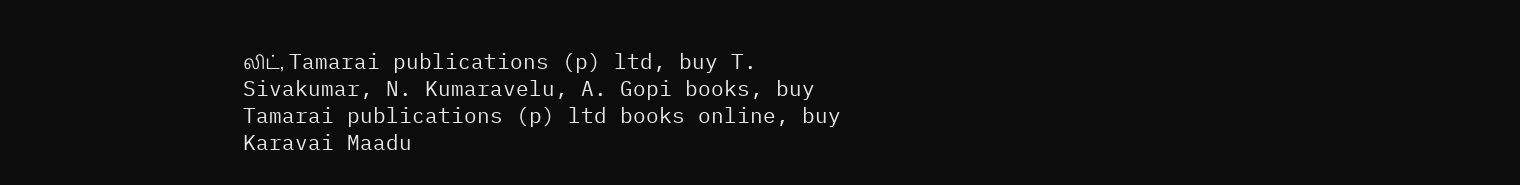லிட், Tamarai publications (p) ltd, buy T. Sivakumar, N. Kumaravelu, A. Gopi books, buy Tamarai publications (p) ltd books online, buy Karavai Maadu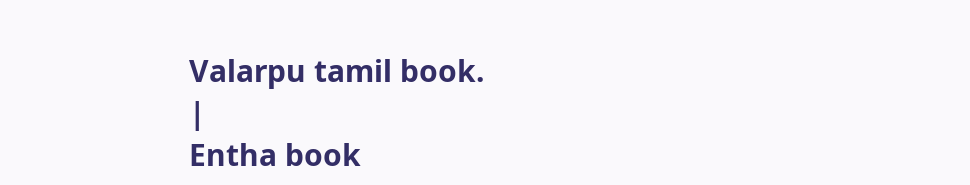Valarpu tamil book.
|
Entha book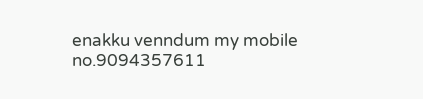enakku venndum my mobile no.9094357611